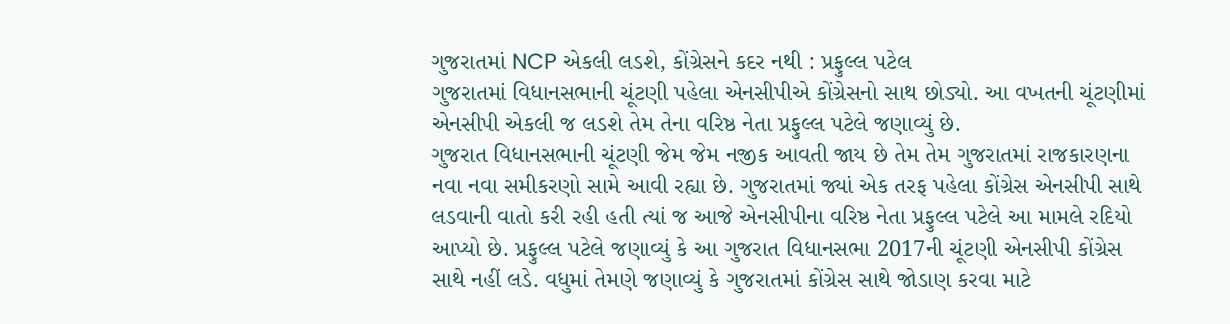ગુજરાતમાં NCP એકલી લડશે, કોંગ્રેસને કદર નથી : પ્રફુલ્લ પટેલ
ગુજરાતમાં વિધાનસભાની ચૂંટણી પહેલા એનસીપીએ કોંગ્રેસનો સાથ છોડ્યો. આ વખતની ચૂંટણીમાં એનસીપી એકલી જ લડશે તેમ તેના વરિષ્ઠ નેતા પ્રફુલ્લ પટેલે જણાવ્યું છે.
ગુજરાત વિધાનસભાની ચૂંટણી જેમ જેમ નજીક આવતી જાય છે તેમ તેમ ગુજરાતમાં રાજકારણના નવા નવા સમીકરણો સામે આવી રહ્યા છે. ગુજરાતમાં જ્યાં એક તરફ પહેલા કોંગ્રેસ એનસીપી સાથે લડવાની વાતો કરી રહી હતી ત્યાં જ આજે એનસીપીના વરિષ્ઠ નેતા પ્રફુલ્લ પટેલે આ મામલે રદિયો આપ્યો છે. પ્રફુલ્લ પટેલે જણાવ્યું કે આ ગુજરાત વિધાનસભા 2017ની ચૂંટણી એનસીપી કોંગ્રેસ સાથે નહીં લડે. વધુમાં તેમણે જણાવ્યું કે ગુજરાતમાં કોંગ્રેસ સાથે જોડાણ કરવા માટે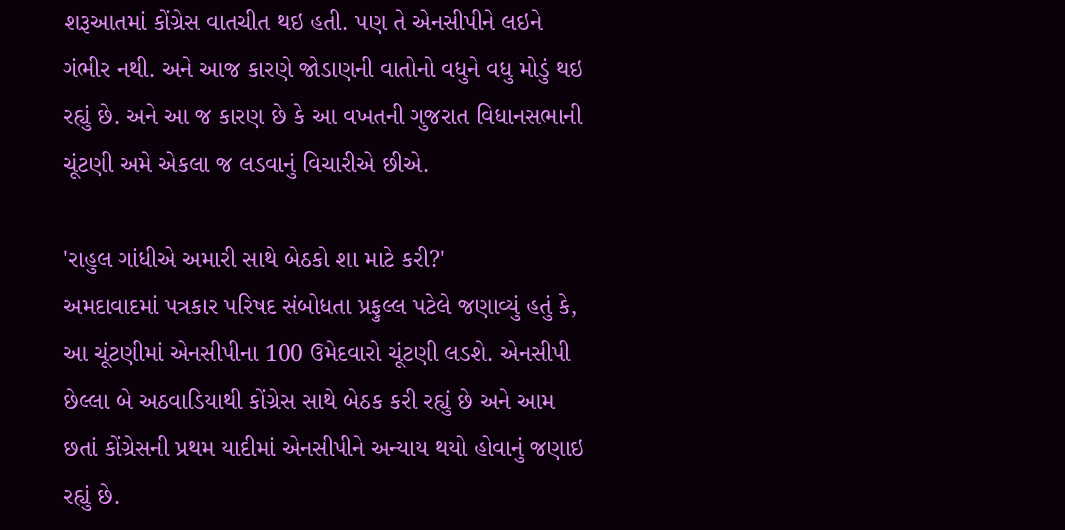શરૂઆતમાં કોંગ્રેસ વાતચીત થઇ હતી. પણ તે એનસીપીને લઇને ગંભીર નથી. અને આજ કારણે જોડાણની વાતોનો વધુને વધુ મોડું થઇ રહ્યું છે. અને આ જ કારણ છે કે આ વખતની ગુજરાત વિધાનસભાની ચૂંટણી અમે એકલા જ લડવાનું વિચારીએ છીએ.

'રાહુલ ગાંધીએ અમારી સાથે બેઠકો શા માટે કરી?'
અમદાવાદમાં પત્રકાર પરિષદ સંબોધતા પ્રફુલ્લ પટેલે જણાવ્યું હતું કે, આ ચૂંટણીમાં એનસીપીના 100 ઉમેદવારો ચૂંટણી લડશે. એનસીપી છેલ્લા બે અઠવાડિયાથી કોંગ્રેસ સાથે બેઠક કરી રહ્યું છે અને આમ છતાં કોંગ્રેસની પ્રથમ યાદીમાં એનસીપીને અન્યાય થયો હોવાનું જણાઇ રહ્યું છે.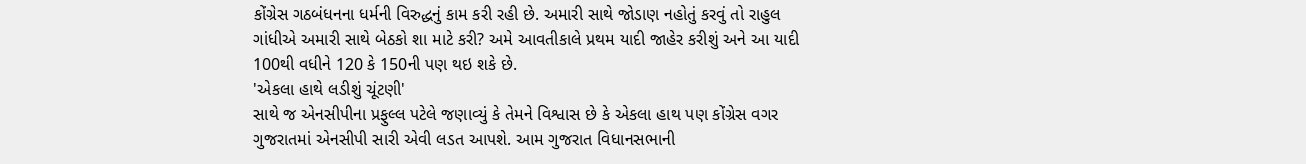કોંગ્રેસ ગઠબંધનના ધર્મની વિરુદ્ધનું કામ કરી રહી છે. અમારી સાથે જોડાણ નહોતું કરવું તો રાહુલ ગાંધીએ અમારી સાથે બેઠકો શા માટે કરી? અમે આવતીકાલે પ્રથમ યાદી જાહેર કરીશું અને આ યાદી 100થી વધીને 120 કે 150ની પણ થઇ શકે છે.
'એકલા હાથે લડીશું ચૂંટણી'
સાથે જ એનસીપીના પ્રફુલ્લ પટેલે જણાવ્યું કે તેમને વિશ્વાસ છે કે એકલા હાથ પણ કોંગ્રેસ વગર ગુજરાતમાં એનસીપી સારી એવી લડત આપશે. આમ ગુજરાત વિધાનસભાની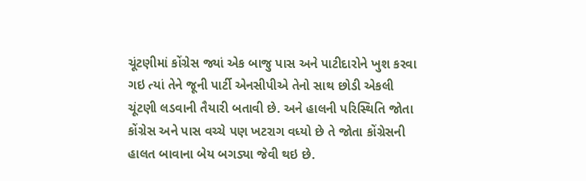ચૂંટણીમાં કોંગ્રેસ જ્યાં એક બાજુ પાસ અને પાટીદારોને ખુશ કરવા ગઇ ત્યાં તેને જૂની પાર્ટી એનસીપીએ તેનો સાથ છોડી એકલી ચૂંટણી લડવાની તૈયારી બતાવી છે. અને હાલની પરિસ્થિતિ જોતા કોંગ્રેસ અને પાસ વચ્ચે પણ ખટરાગ વધ્યો છે તે જોતા કોંગ્રેસની હાલત બાવાના બેય બગડ્યા જેવી થઇ છે.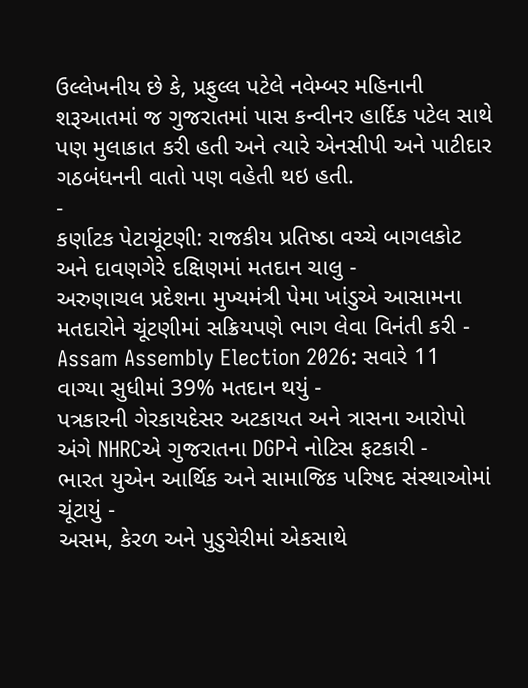ઉલ્લેખનીય છે કે, પ્રફુલ્લ પટેલે નવેમ્બર મહિનાની શરૂઆતમાં જ ગુજરાતમાં પાસ કન્વીનર હાર્દિક પટેલ સાથે પણ મુલાકાત કરી હતી અને ત્યારે એનસીપી અને પાટીદાર ગઠબંધનની વાતો પણ વહેતી થઇ હતી.
-
કર્ણાટક પેટાચૂંટણી: રાજકીય પ્રતિષ્ઠા વચ્ચે બાગલકોટ અને દાવણગેરે દક્ષિણમાં મતદાન ચાલુ -
અરુણાચલ પ્રદેશના મુખ્યમંત્રી પેમા ખાંડુએ આસામના મતદારોને ચૂંટણીમાં સક્રિયપણે ભાગ લેવા વિનંતી કરી -
Assam Assembly Election 2026: સવારે 11 વાગ્યા સુધીમાં 39% મતદાન થયું -
પત્રકારની ગેરકાયદેસર અટકાયત અને ત્રાસના આરોપો અંગે NHRCએ ગુજરાતના DGPને નોટિસ ફટકારી -
ભારત યુએન આર્થિક અને સામાજિક પરિષદ સંસ્થાઓમાં ચૂંટાયું -
અસમ, કેરળ અને પુડુચેરીમાં એકસાથે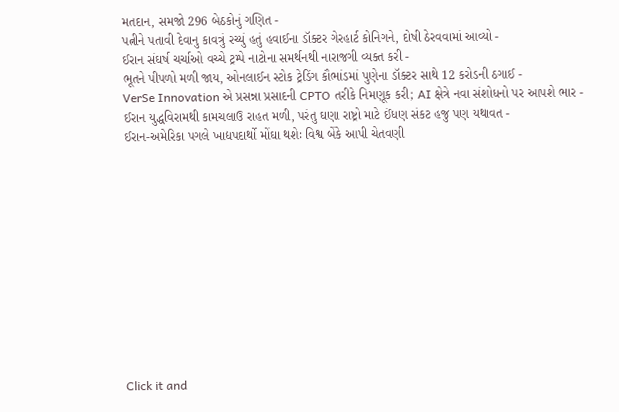મતદાન, સમજો 296 બેઠકોનું ગણિત -
પત્નીને પતાવી દેવાનુ કાવત્રું રચ્યું હતું હવાઈના ડૉક્ટર ગેરહાર્ટ કોનિગને, દોષી ઠેરવવામાં આવ્યો -
ઈરાન સંઘર્ષ ચર્ચાઓ વચ્ચે ટ્રમ્પે નાટોના સમર્થનથી નારાજગી વ્યક્ત કરી -
ભૂતને પીપળો મળી જાય, ઓનલાઈન સ્ટોક ટ્રેડિંગ કૌભાંડમાં પુણેના ડૉક્ટર સાથે 12 કરોડની ઠગાઈ -
VerSe Innovation એ પ્રસન્ના પ્રસાદની CPTO તરીકે નિમણૂક કરી; AI ક્ષેત્રે નવા સંશોધનો પર આપશે ભાર -
ઈરાન યુદ્ધવિરામથી કામચલાઉ રાહત મળી, પરંતુ ઘણા રાષ્ટ્રો માટે ઈંધણ સંકટ હજુ પણ યથાવત -
ઈરાન-અમેરિકા પગલે ખાદ્યપદાર્થો મોંઘા થશેઃ વિશ્વ બેંકે આપી ચેતવણી












Click it and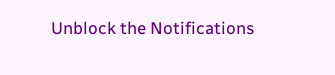Unblock the Notifications